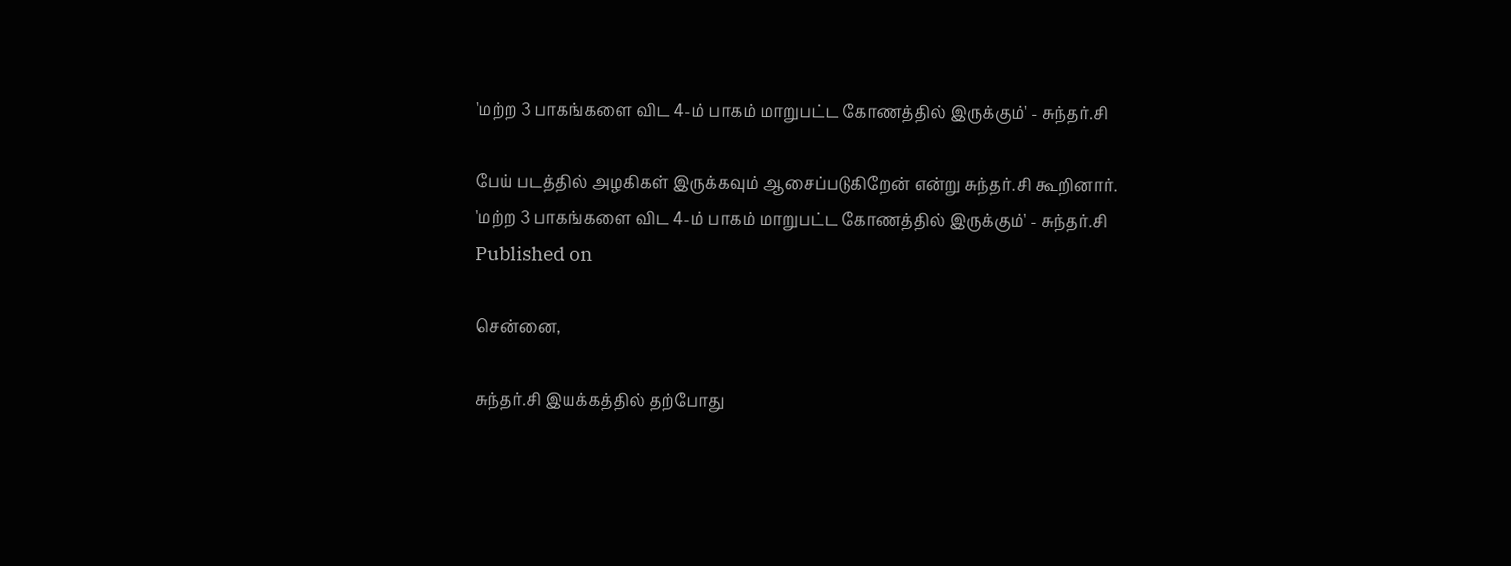'மற்ற 3 பாகங்களை விட 4-ம் பாகம் மாறுபட்ட கோணத்தில் இருக்கும்' - சுந்தர்.சி

பேய் படத்தில் அழகிகள் இருக்கவும் ஆசைப்படுகிறேன் என்று சுந்தர்.சி கூறினார்.
'மற்ற 3 பாகங்களை விட 4-ம் பாகம் மாறுபட்ட கோணத்தில் இருக்கும்' - சுந்தர்.சி
Published on

சென்னை,

சுந்தர்.சி இயக்கத்தில் தற்போது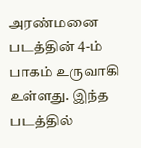அரண்மனை படத்தின் 4-ம் பாகம் உருவாகி உள்ளது. இந்த படத்தில்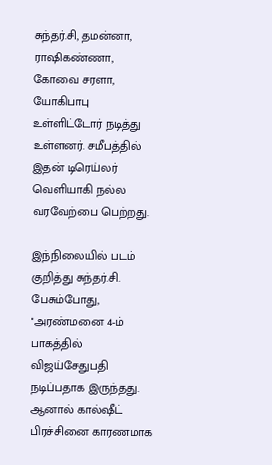சுந்தர்.சி, தமன்னா, ராஷிகண்ணா, கோவை சரளா, யோகிபாபு உள்ளிட்டோர் நடித்து உள்ளனர். சமீபத்தில் இதன் டிரெய்லர் வெளியாகி நல்ல வரவேற்பை பெற்றது.

இந்நிலையில் படம் குறித்து சுந்தர்.சி. பேசும்போது, ''அரண்மனை 4-ம் பாகத்தில் விஜய்சேதுபதி நடிப்பதாக இருந்தது. ஆனால் கால்ஷீட் பிரச்சினை காரணமாக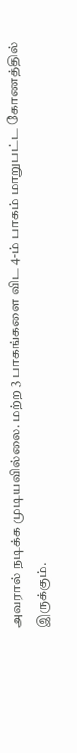அவரால் நடிக்க முடியவில்லை. மற்ற 3 பாகங்களை விட 4-ம் பாகம் மாறுபட்ட கோணத்தில் இருக்கும்.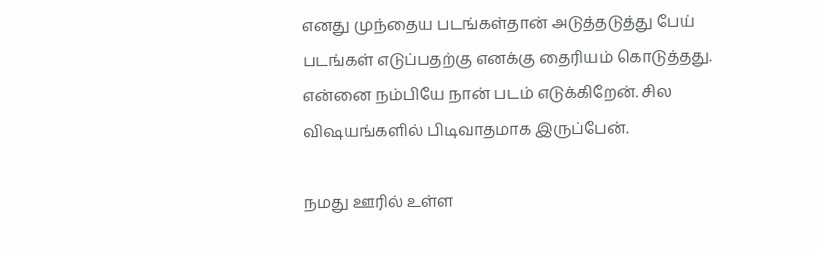எனது முந்தைய படங்கள்தான் அடுத்தடுத்து பேய் படங்கள் எடுப்பதற்கு எனக்கு தைரியம் கொடுத்தது. என்னை நம்பியே நான் படம் எடுக்கிறேன். சில விஷயங்களில் பிடிவாதமாக இருப்பேன்.

நமது ஊரில் உள்ள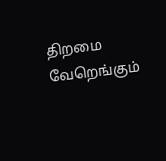திறமை வேறெங்கும்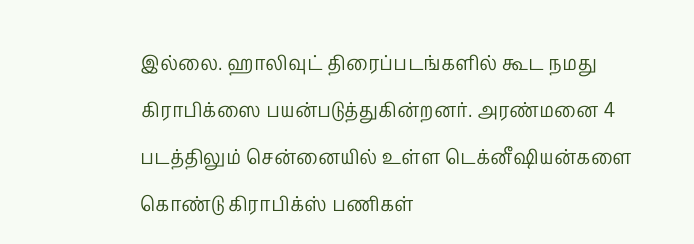இல்லை. ஹாலிவுட் திரைப்படங்களில் கூட நமது கிராபிக்ஸை பயன்படுத்துகின்றனர். அரண்மனை 4 படத்திலும் சென்னையில் உள்ள டெக்னீஷியன்களை கொண்டு கிராபிக்ஸ் பணிகள்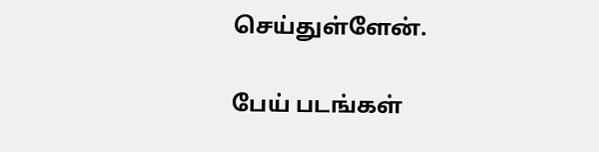செய்துள்ளேன்.

பேய் படங்கள்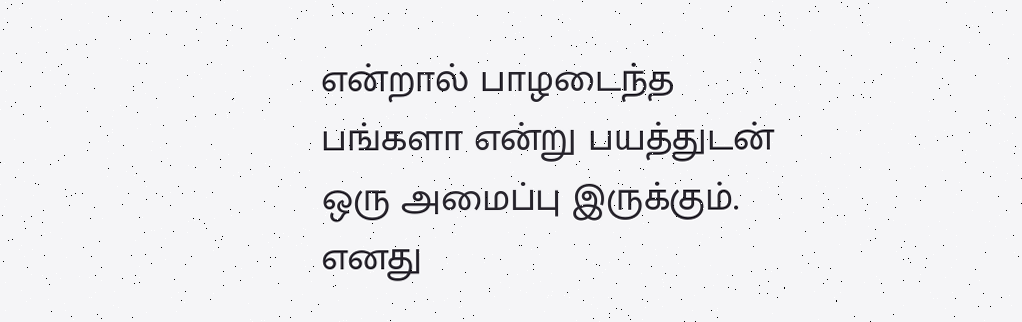என்றால் பாழடைந்த பங்களா என்று பயத்துடன் ஒரு அமைப்பு இருக்கும். எனது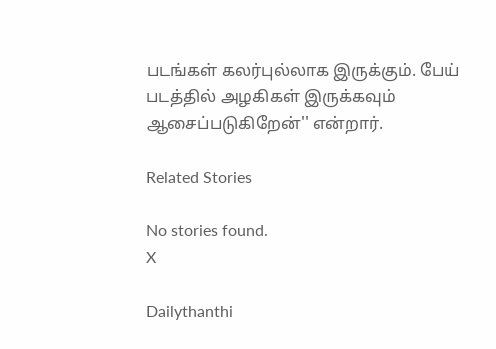படங்கள் கலர்புல்லாக இருக்கும். பேய் படத்தில் அழகிகள் இருக்கவும் ஆசைப்படுகிறேன்'' என்றார்.

Related Stories

No stories found.
X

Dailythanthi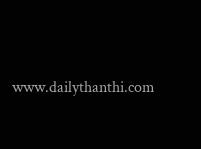www.dailythanthi.com